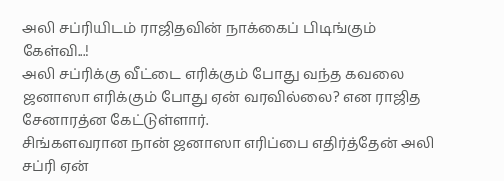அலி சப்ரியிடம் ராஜிதவின் நாக்கைப் பிடிங்கும் கேள்வி...!
அலி சப்ரிக்கு வீட்டை எரிக்கும் போது வந்த கவலை ஜனாஸா எரிக்கும் போது ஏன் வரவில்லை? என ராஜித சேனாரத்ன கேட்டுள்ளார்.
சிங்களவரான நான் ஜனாஸா எரிப்பை எதிர்த்தேன் அலி சப்ரி ஏன்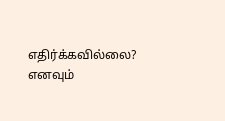எதிர்க்கவில்லை? எனவும்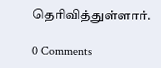தெரிவித்துள்ளார்.

0 Comments